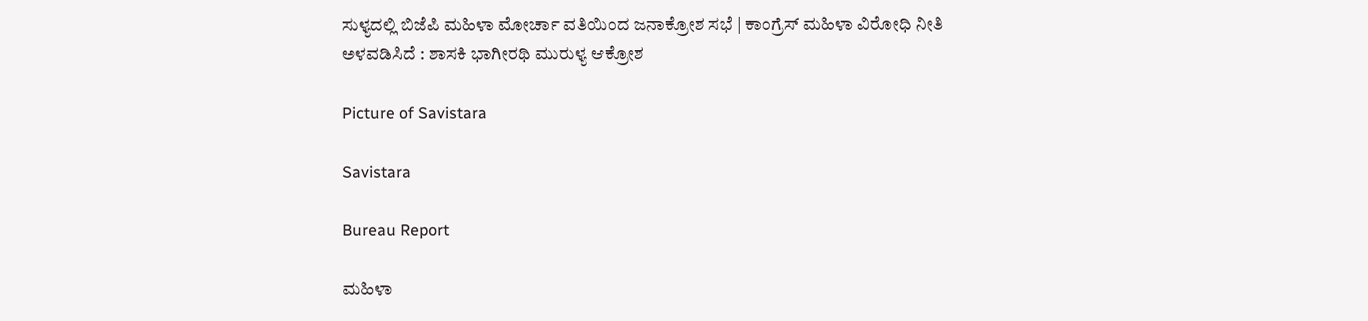ಸುಳ್ಯದಲ್ಲಿ ಬಿಜೆಪಿ ಮಹಿಳಾ ಮೋರ್ಚಾ ವತಿಯಿಂದ ಜನಾಕ್ರೋಶ ಸಭೆ | ಕಾಂಗ್ರೆಸ್ ಮಹಿಳಾ ವಿರೋಧಿ ನೀತಿ ಅಳವಡಿಸಿದೆ : ಶಾಸಕಿ ಭಾಗೀರಥಿ ಮುರುಳ್ಯ ಆಕ್ರೋಶ

Picture of Savistara

Savistara

Bureau Report

ಮಹಿಳಾ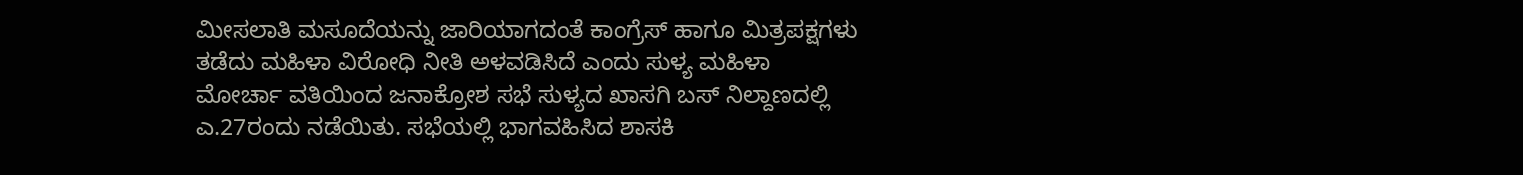ಮೀಸಲಾತಿ ಮಸೂದೆಯನ್ನು ಜಾರಿಯಾಗದಂತೆ ಕಾಂಗ್ರೆಸ್ ಹಾಗೂ ಮಿತ್ರಪಕ್ಷಗಳು ತಡೆದು ಮಹಿಳಾ ವಿರೋಧಿ ನೀತಿ ಅಳವಡಿಸಿದೆ ಎಂದು ಸುಳ್ಯ ಮಹಿಳಾ ಮೋರ್ಚಾ ವತಿಯಿಂದ ಜನಾಕ್ರೋಶ ಸಭೆ ಸುಳ್ಯದ ಖಾಸಗಿ ಬಸ್ ನಿಲ್ದಾಣದಲ್ಲಿ ಎ.27ರಂದು ನಡೆಯಿತು. ಸಭೆಯಲ್ಲಿ ಭಾಗವಹಿಸಿದ ಶಾಸಕಿ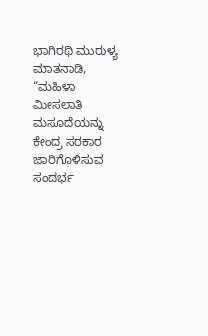ಭಾಗಿರಥಿ ಮುರುಳ್ಯ ಮಾತನಾಡಿ, “ಮಹಿಳಾ ಮೀಸಲಾತಿ ಮಸೂದೆಯನ್ನು ಕೇಂದ್ರ ಸರಕಾರ ಜಾರಿಗೊಳಿಸುವ ಸಂದರ್ಭ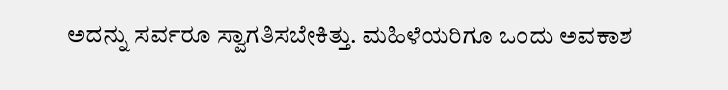ಅದನ್ನು ಸರ್ವರೂ ಸ್ವಾಗತಿಸಬೇಕಿತ್ತು. ಮಹಿಳೆಯರಿಗೂ ಒಂದು ಅವಕಾಶ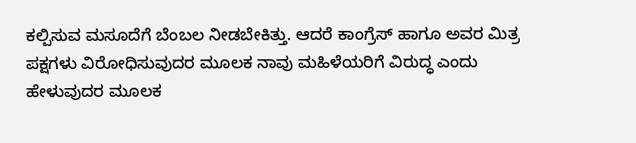ಕಲ್ಪಿಸುವ ಮಸೂದೆಗೆ ಬೆಂಬಲ ನೀಡಬೇಕಿತ್ತು. ಆದರೆ ಕಾಂಗ್ರೆಸ್ ಹಾಗೂ ಅವರ ಮಿತ್ರ ಪಕ್ಷಗಳು ವಿರೋಧಿಸುವುದರ ಮೂಲಕ ನಾವು ಮಹಿಳೆಯರಿಗೆ ವಿರುದ್ಧ ಎಂದು ಹೇಳುವುದರ ಮೂಲಕ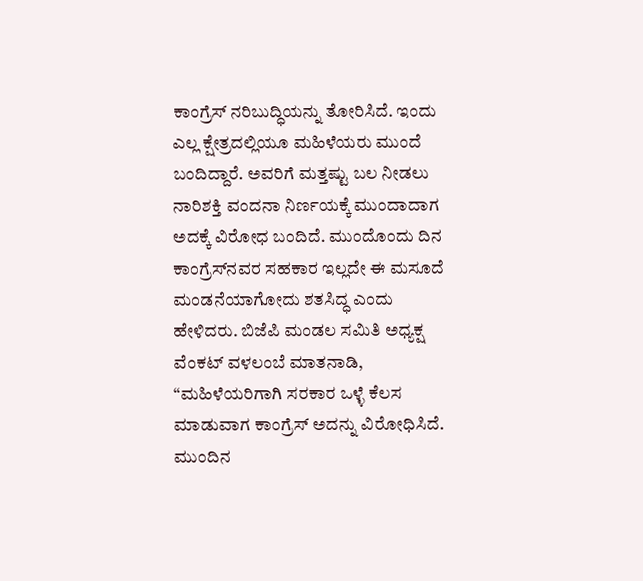ಕಾಂಗ್ರೆಸ್ ನರಿಬುದ್ಧಿಯನ್ನು ತೋರಿಸಿದೆ. ಇಂದು ಎಲ್ಲ ಕ್ಷೇತ್ರದಲ್ಲಿಯೂ ಮಹಿಳೆಯರು ಮುಂದೆ ಬಂದಿದ್ದಾರೆ. ಅವರಿಗೆ ಮತ್ತಷ್ಟು ಬಲ ನೀಡಲು ನಾರಿಶಕ್ತಿ ವಂದನಾ ನಿರ್ಣಯಕ್ಕೆ ಮುಂದಾದಾಗ ಅದಕ್ಕೆ ವಿರೋಧ ಬಂದಿದೆ. ಮುಂದೊಂದು ದಿನ ಕಾಂಗ್ರೆಸ್‌ನವರ ಸಹಕಾರ ಇಲ್ಲದೇ ಈ ಮಸೂದೆ ಮಂಡನೆಯಾಗೋದು ಶತಸಿದ್ಧ ಎಂದು ಹೇಳಿದರು. ಬಿಜೆಪಿ ಮಂಡಲ ಸಮಿತಿ ಅಧ್ಯಕ್ಷ ವೆಂಕಟ್ ವಳಲಂಬೆ ಮಾತನಾಡಿ, “ಮಹಿಳೆಯರಿಗಾಗಿ ಸರಕಾರ ಒಳ್ಳೆ ಕೆಲಸ ಮಾಡುವಾಗ ಕಾಂಗ್ರೆಸ್ ಅದನ್ನು ವಿರೋಧಿಸಿದೆ. ಮುಂದಿನ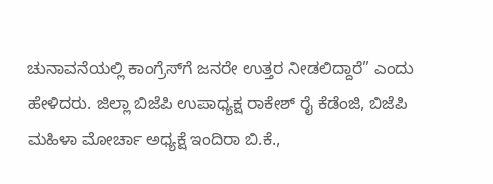ಚುನಾವನೆಯಲ್ಲಿ ಕಾಂಗ್ರೆಸ್‌ಗೆ ಜನರೇ ಉತ್ತರ ನೀಡಲಿದ್ದಾರೆ” ಎಂದು ಹೇಳಿದರು. ಜಿಲ್ಲಾ ಬಿಜೆಪಿ ಉಪಾಧ್ಯಕ್ಷ ರಾಕೇಶ್ ರೈ ಕೆಡೆಂಜಿ, ಬಿಜೆಪಿ ಮಹಿಳಾ ಮೋರ್ಚಾ ಅಧ್ಯಕ್ಷೆ ಇಂದಿರಾ ಬಿ.ಕೆ.,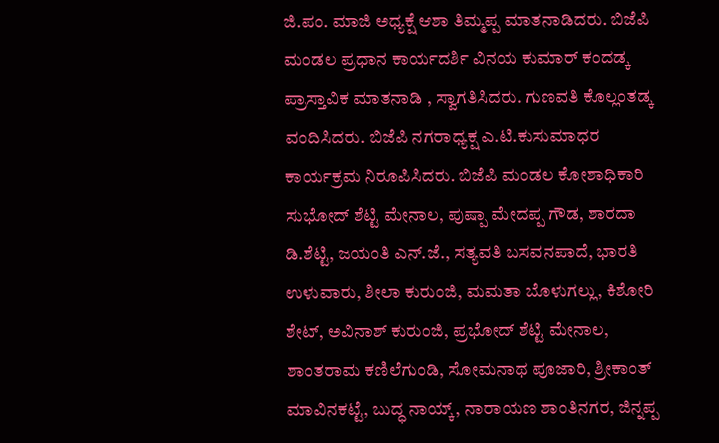ಜಿ.ಪಂ. ಮಾಜಿ ಅಧ್ಯಕ್ಷೆ ಆಶಾ ತಿಮ್ಮಪ್ಪ ಮಾತನಾಡಿದರು. ಬಿಜೆಪಿ ಮಂಡಲ ಪ್ರಧಾನ ಕಾರ್ಯದರ್ಶಿ ವಿನಯ ಕುಮಾರ್ ಕಂದಡ್ಕ ಪ್ರಾಸ್ತಾವಿಕ ಮಾತನಾಡಿ , ಸ್ವಾಗತಿಸಿದರು. ಗುಣವತಿ ಕೊಲ್ಲಂತಡ್ಕ ವಂದಿಸಿದರು. ಬಿಜೆಪಿ ನಗರಾಧ್ಯಕ್ಷ ಎ.ಟಿ.ಕುಸುಮಾಧರ ಕಾರ್ಯಕ್ರಮ ನಿರೂಪಿಸಿದರು. ಬಿಜೆಪಿ ಮಂಡಲ ಕೋಶಾಧಿಕಾರಿ ಸುಭೋದ್ ಶೆಟ್ಟಿ ಮೇನಾಲ, ಪುಷ್ಪಾ ಮೇದಪ್ಪ ಗೌಡ, ಶಾರದಾ ಡಿ.ಶೆಟ್ಟಿ, ಜಯಂತಿ ಎನ್.ಜೆ., ಸತ್ಯವತಿ ಬಸವನಪಾದೆ, ಭಾರತಿ ಉಳುವಾರು, ಶೀಲಾ ಕುರುಂಜಿ, ಮಮತಾ ಬೊಳುಗಲ್ಲು, ಕಿಶೋರಿ ಶೇಟ್, ಅವಿನಾಶ್ ಕುರುಂಜಿ, ಪ್ರಭೋದ್ ಶೆಟ್ಟಿ ಮೇನಾಲ, ಶಾಂತರಾಮ ಕಣಿಲೆಗುಂಡಿ, ಸೋಮನಾಥ ಪೂಜಾರಿ, ಶ್ರೀಕಾಂತ್ ಮಾವಿನಕಟ್ಟೆ, ಬುದ್ಧ ನಾಯ್ಕ್, ನಾರಾಯಣ ಶಾಂತಿನಗರ, ಜಿನ್ನಪ್ಪ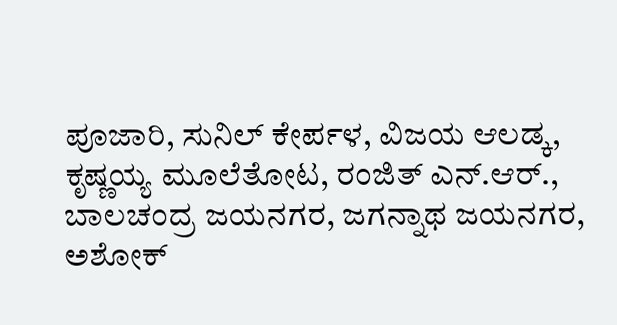ಪೂಜಾರಿ, ಸುನಿಲ್ ಕೇರ್ಪಳ, ವಿಜಯ ಆಲಡ್ಕ, ಕೃಷ್ಣಯ್ಯ ಮೂಲೆತೋಟ, ರಂಜಿತ್ ಎನ್.ಆರ್., ಬಾಲಚಂದ್ರ ಜಯನಗರ, ಜಗನ್ನಾಥ ಜಯನಗರ, ಅಶೋಕ್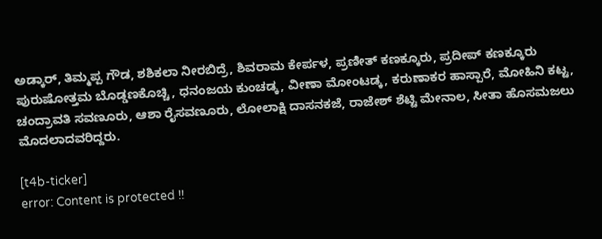ಅಡ್ಕಾರ್, ತಿಮ್ಮಪ್ಪ ಗೌಡ, ಶಶಿಕಲಾ ನೀರಬಿದ್ರೆ, ಶಿವರಾಮ ಕೇರ್ಪಳ, ಪ್ರಣೀತ್ ಕಣಕ್ಕೂರು, ಪ್ರದೀಪ್ ಕಣಕ್ಕೂರು ಪುರುಷೋತ್ತಮ ಬೊಡ್ಡಣಕೊಚ್ಚಿ, ಧನಂಜಯ ಕುಂಚಡ್ಕ, ವೀಣಾ ಮೋಂಟಡ್ಕ, ಕರುಣಾಕರ ಹಾಸ್ಪಾರೆ, ಮೋಹಿನಿ ಕಟ್ಟ, ಚಂದ್ರಾವತಿ ಸವಣೂರು, ಆಶಾ ರೈಸವಣೂರು, ಲೋಲಾಕ್ಷಿ ದಾಸನಕಜೆ, ರಾಜೇಶ್ ಶೆಟ್ಟಿ ಮೇನಾಲ, ಸೀತಾ ಹೊಸಮಜಲು ಮೊದಲಾದವರಿದ್ದರು.

[t4b-ticker]
error: Content is protected !!